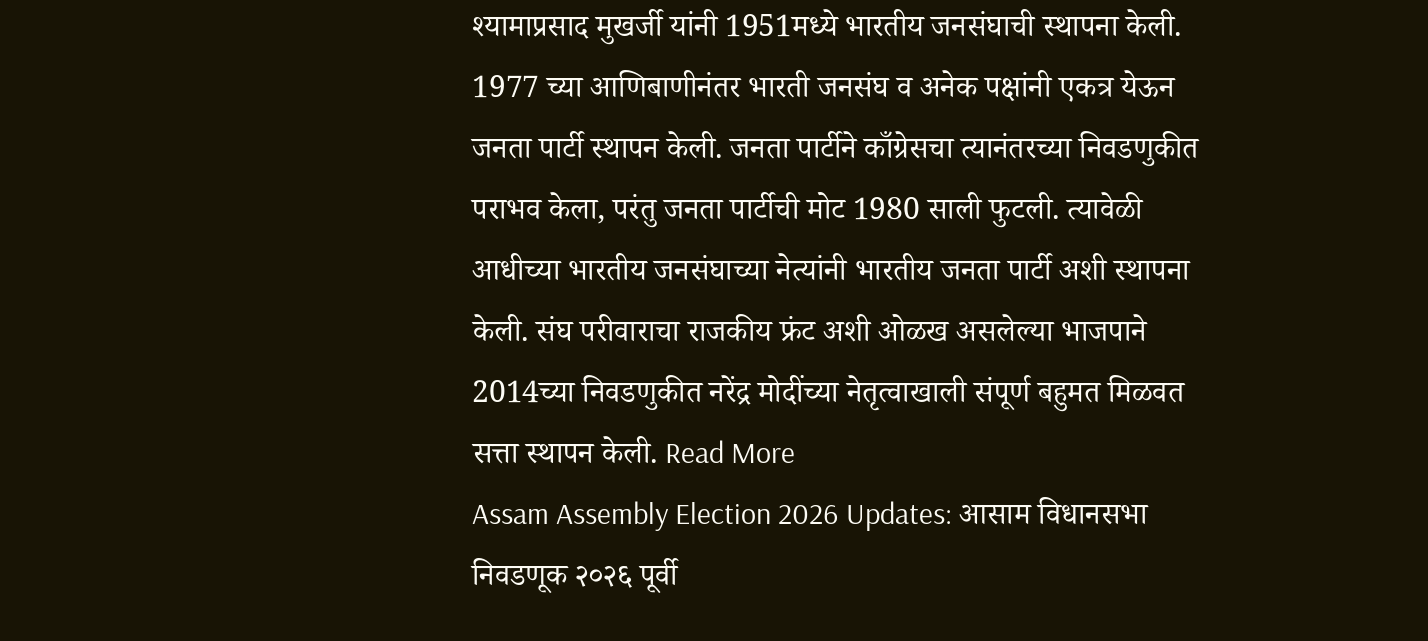श्यामाप्रसाद मुखर्जी यांनी 1951मध्ये भारतीय जनसंघाची स्थापना केली. 1977 च्या आणिबाणीनंतर भारती जनसंघ व अनेक पक्षांनी एकत्र येऊन जनता पार्टी स्थापन केली. जनता पार्टीने काँग्रेसचा त्यानंतरच्या निवडणुकीत पराभव केला, परंतु जनता पार्टीची मोट 1980 साली फुटली. त्यावेळी आधीच्या भारतीय जनसंघाच्या नेत्यांनी भारतीय जनता पार्टी अशी स्थापना केली. संघ परीवाराचा राजकीय फ्रंट अशी ओळख असलेल्या भाजपाने 2014च्या निवडणुकीत नरेंद्र मोदींच्या नेतृत्वाखाली संपूर्ण बहुमत मिळवत सत्ता स्थापन केली. Read More
Assam Assembly Election 2026 Updates: आसाम विधानसभा निवडणूक २०२६ पूर्वी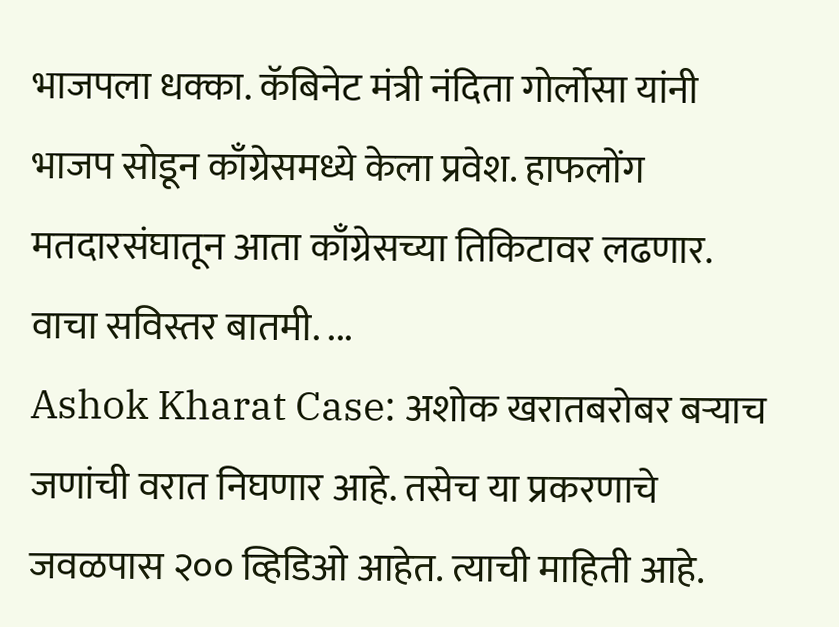भाजपला धक्का. कॅबिनेट मंत्री नंदिता गोर्लोसा यांनी भाजप सोडून काँग्रेसमध्ये केला प्रवेश. हाफलोंग मतदारसंघातून आता काँग्रेसच्या तिकिटावर लढणार. वाचा सविस्तर बातमी. ...
Ashok Kharat Case: अशोक खरातबरोबर बऱ्याच जणांची वरात निघणार आहे. तसेच या प्रकरणाचे जवळपास २०० व्हिडिओ आहेत. त्याची माहिती आहे.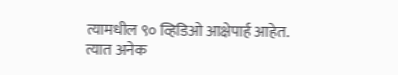त्यामधील ९० व्हिडिओ आक्षेपार्ह आहेत. त्यात अनेक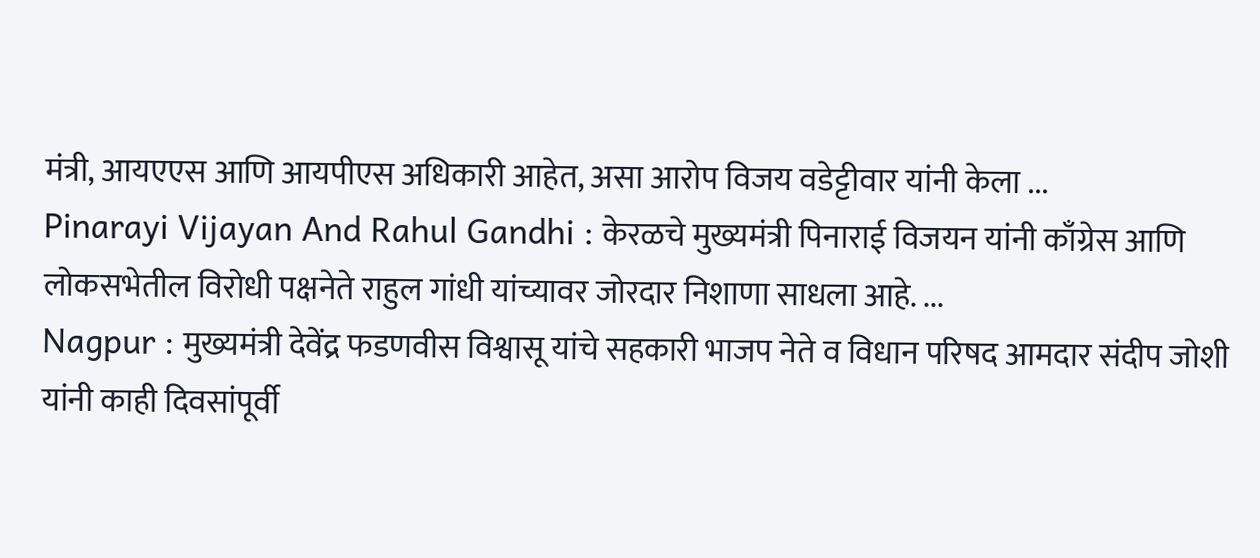मंत्री, आयएएस आणि आयपीएस अधिकारी आहेत, असा आरोप विजय वडेट्टीवार यांनी केला ...
Pinarayi Vijayan And Rahul Gandhi : केरळचे मुख्यमंत्री पिनाराई विजयन यांनी काँग्रेस आणि लोकसभेतील विरोधी पक्षनेते राहुल गांधी यांच्यावर जोरदार निशाणा साधला आहे. ...
Nagpur : मुख्यमंत्री देवेंद्र फडणवीस विश्वासू यांचे सहकारी भाजप नेते व विधान परिषद आमदार संदीप जोशी यांनी काही दिवसांपूर्वी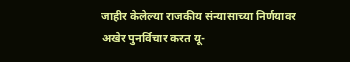जाहीर केलेल्या राजकीय संन्यासाच्या निर्णयावर अखेर पुनर्विचार करत यू-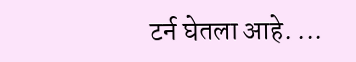टर्न घेतला आहे. ...